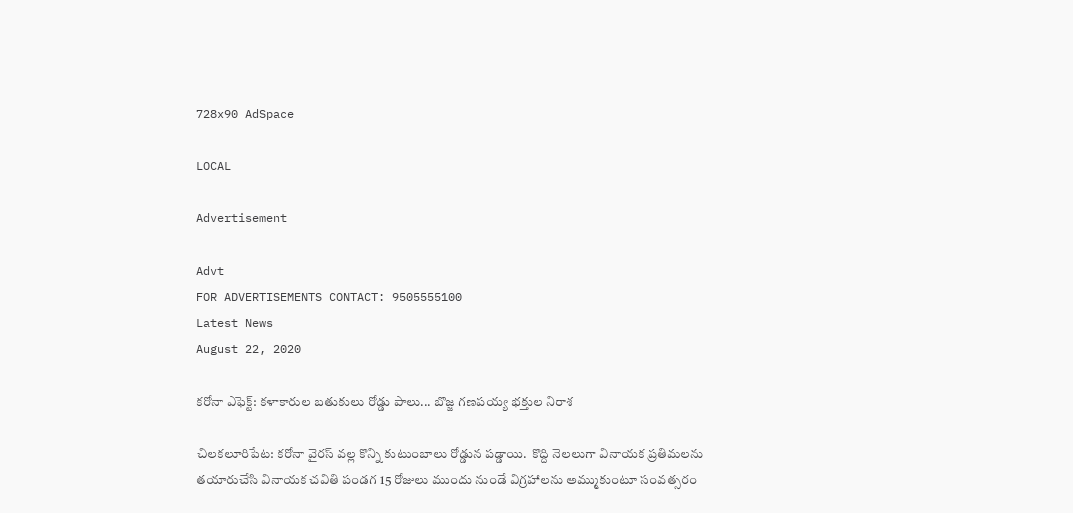728x90 AdSpace

LOCAL

Advertisement

Advt
FOR ADVERTISEMENTS CONTACT: 9505555100
Latest News
August 22, 2020

కరోనా ఎఫెక్ట్: కళాకారుల బతుకులు రోడ్డు పాలు... బొజ్జ గణపయ్య భక్తుల నిరాశ

చిలకలూరిపేట: కరోనా వైరస్ వల్ల కొన్ని కుటుంబాలు రోడ్డున పడ్డాయి.  కొద్ది నెలలుగా వినాయక ప్రతిమలను తయారుచేసి వినాయక చవితి పండగ 15 రోజులు ముందు నుండే విగ్రహాలను అమ్ముకుంటూ సంవత్సరం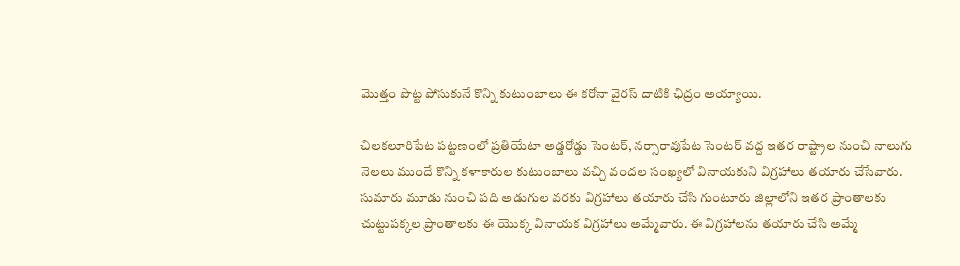మొత్తం పొట్ట పోసుకునే కొన్ని కుటుంబాలు ఈ కరోనా వైరస్ దాటికి ఛిద్రం అయ్యాయి.

చిలకలూరిపేట పట్టణంలో ప్రతియేటా అడ్డరోడ్డు సెంటర్, నర్సారావుపేట సెంటర్ వద్ద ఇతర రాష్ట్రాల నుంచి నాలుగు నెలలు ముందే కొన్ని కళాకారుల కుటుంబాలు వచ్చి వందల సంఖ్యలో వినాయకుని విగ్రహాలు తయారు చేసేవారు. సుమారు మూడు నుంచి పది అడుగుల వరకు విగ్రహాలు తయారు చేసి గుంటూరు జిల్లాలోని ఇతర ప్రాంతాలకు చుట్టుపక్కల ప్రాంతాలకు ఈ యొక్క వినాయక విగ్రహాలు అమ్మేవారు. ఈ విగ్రహాలను తయారు చేసి అమ్మే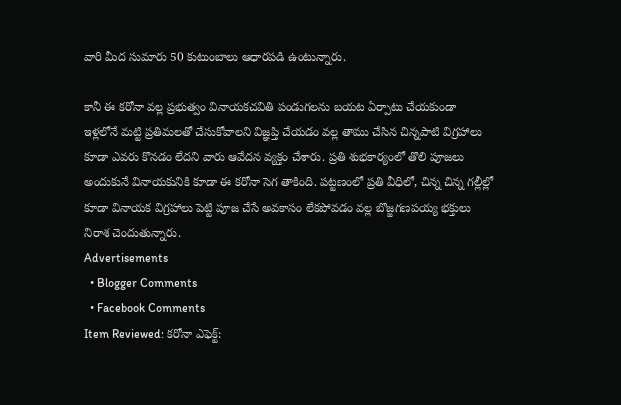వారి మీద సుమారు 50 కుటుంబాలు ఆధారపడి ఉంటున్నారు.

కానీ ఈ కరోనా వల్ల ప్రభుత్వం వినాయకచవితి పండుగలను బయట ఏర్పాటు చేయకుండా ఇళ్లలోనే మట్టి ప్రతిమలతో చేసుకోవాలని విజ్ఞప్తి చేయడం వల్ల తాము చేసిన చిన్నపాటి విగ్రహాలు కూడా ఎవరు కొనడం లేదని వారు ఆవేదన వ్యక్తం చేశారు. ప్రతి శుభకార్యంలో తొలి పూజలు అందుకునే వినాయకునికి కూడా ఈ కరోనా సెగ తాకింది. పట్టణంలో ప్రతి వీధిలో, చిన్న చిన్న గల్లీల్లో  కూడా వినాయక విగ్రహాలు పెట్టి పూజ చేసే అవకాసం లేకపోవడం వల్ల బొజ్జగణపయ్య భక్తులు నిరాశ చెందుతున్నారు.
Advertisements
  • Blogger Comments
  • Facebook Comments
Item Reviewed: కరోనా ఎఫెక్ట్: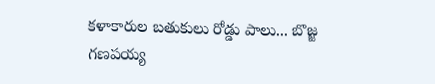కళాకారుల బతుకులు రోడ్డు పాలు... బొజ్జ గణపయ్య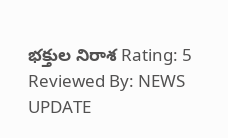భక్తుల నిరాశ Rating: 5 Reviewed By: NEWS UPDATE